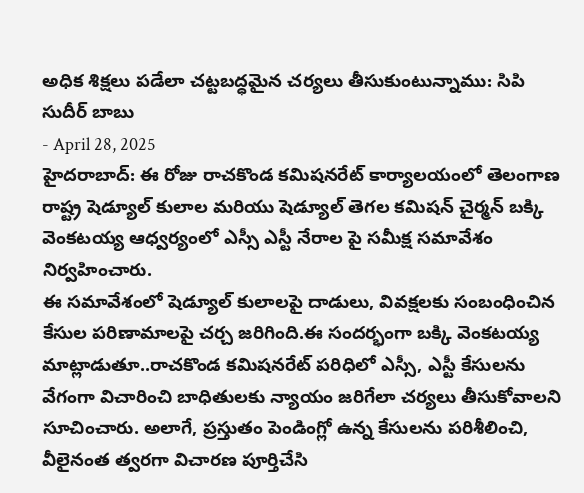అధిక శిక్షలు పడేలా చట్టబద్ధమైన చర్యలు తీసుకుంటున్నాము: సిపి సుదీర్ బాబు
- April 28, 2025
హైదరాబాద్: ఈ రోజు రాచకొండ కమిషనరేట్ కార్యాలయంలో తెలంగాణ రాష్ట్ర షెడ్యూల్ కులాల మరియు షెడ్యూల్ తెగల కమిషన్ చైర్మన్ బక్కి వెంకటయ్య ఆధ్వర్యంలో ఎస్సీ ఎస్టీ నేరాల పై సమీక్ష సమావేశం నిర్వహించారు.
ఈ సమావేశంలో షెడ్యూల్ కులాలపై దాడులు, వివక్షలకు సంబంధించిన కేసుల పరిణామాలపై చర్చ జరిగింది.ఈ సందర్భంగా బక్కి వెంకటయ్య మాట్లాడుతూ..రాచకొండ కమిషనరేట్ పరిధిలో ఎస్సీ, ఎస్టీ కేసులను వేగంగా విచారించి బాధితులకు న్యాయం జరిగేలా చర్యలు తీసుకోవాలని సూచించారు. అలాగే, ప్రస్తుతం పెండింగ్లో ఉన్న కేసులను పరిశీలించి, వీలైనంత త్వరగా విచారణ పూర్తిచేసి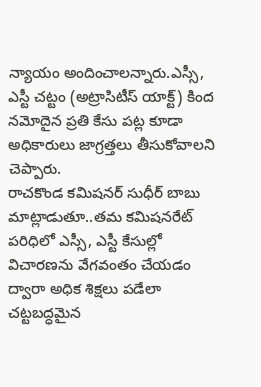న్యాయం అందించాలన్నారు.ఎస్సీ, ఎస్టీ చట్టం (అట్రాసిటీస్ యాక్ట్) కింద నమోదైన ప్రతి కేసు పట్ల కూడా అధికారులు జాగ్రత్తలు తీసుకోవాలని చెప్పారు.
రాచకొండ కమిషనర్ సుధీర్ బాబు మాట్లాడుతూ..తమ కమిషనరేట్ పరిధిలో ఎస్సీ, ఎస్టీ కేసుల్లో విచారణను వేగవంతం చేయడం ద్వారా అధిక శిక్షలు పడేలా చట్టబద్ధమైన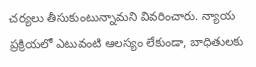చర్యలు తీసుకుంటున్నామని వివరించారు. న్యాయ ప్రక్రియలో ఎటువంటి ఆలస్యం లేకుండా, బాధితులకు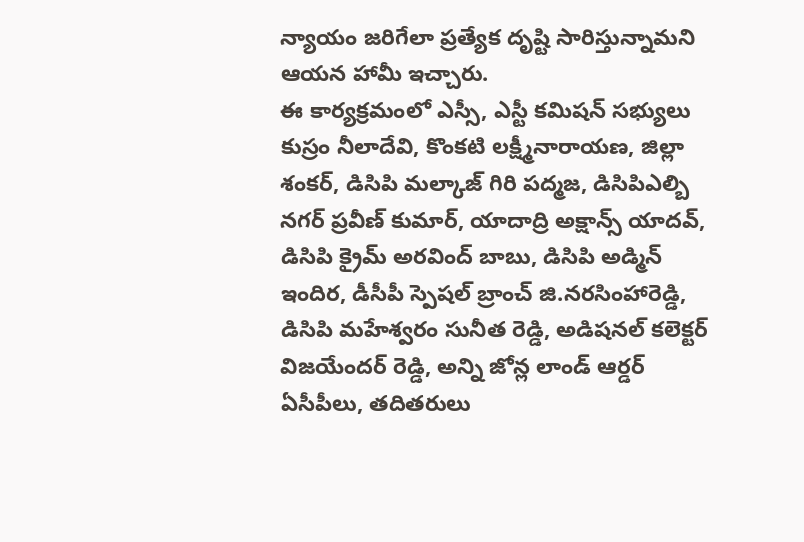న్యాయం జరిగేలా ప్రత్యేక దృష్టి సారిస్తున్నామని ఆయన హామీ ఇచ్చారు.
ఈ కార్యక్రమంలో ఎస్సీ, ఎస్టీ కమిషన్ సభ్యులు కుస్రం నీలాదేవి, కొంకటి లక్ష్మీనారాయణ, జిల్లా శంకర్, డిసిపి మల్కాజ్ గిరి పద్మజ, డిసిపిఎల్బి నగర్ ప్రవీణ్ కుమార్, యాదాద్రి అక్షాన్స్ యాదవ్, డిసిపి క్రైమ్ అరవింద్ బాబు, డిసిపి అడ్మిన్ ఇందిర, డీసీపీ స్పెషల్ బ్రాంచ్ జి.నరసింహారెడ్డి, డిసిపి మహేశ్వరం సునీత రెడ్డి, అడిషనల్ కలెక్టర్ విజయేందర్ రెడ్డి, అన్ని జోన్ల లాండ్ ఆర్డర్ ఏసీపీలు, తదితరులు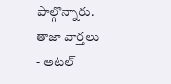పాల్గొన్నారు.
తాజా వార్తలు
- అటల్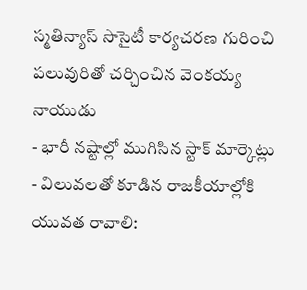స్మతిన్యాస్ సొసైటీ కార్యచరణ గురించి పలువురితో చర్చించిన వెంకయ్య నాయుడు
- భారీ నష్టాల్లో ముగిసిన స్టాక్ మార్కెట్లు
- విలువలతో కూడిన రాజకీయాల్లోకి యువత రావాలి: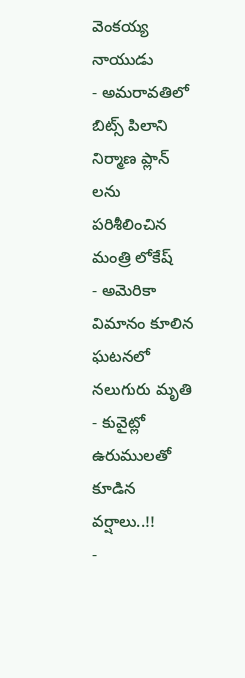వెంకయ్య నాయుడు
- అమరావతిలో బిట్స్ పిలాని నిర్మాణ ప్లాన్ లను పరిశీలించిన మంత్రి లోకేష్
- అమెరికా విమానం కూలిన ఘటనలో నలుగురు మృతి
- కువైట్లో ఉరుములతో కూడిన వర్షాలు..!!
-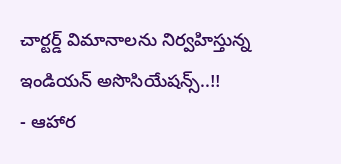చార్టర్డ్ విమానాలను నిర్వహిస్తున్న ఇండియన్ అసొసియేషన్స్..!!
- ఆహార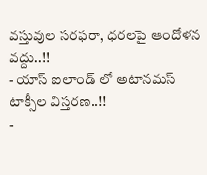వస్తువుల సరఫరా, ధరలపై ఆందోళన వద్దు..!!
- యాస్ ఐలాండ్ లో అటానమస్ టాక్సీల విస్తరణ..!!
-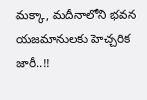మక్కా, మదీనాలోని భవన యజమానులకు హెచ్చరిక జారీ..!!